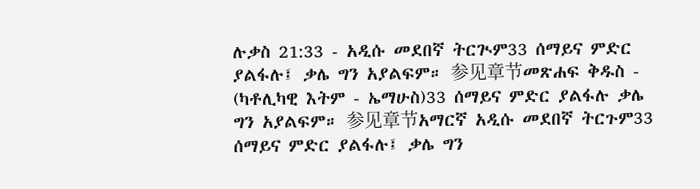ሉቃስ 21:33 - አዲሱ መደበኛ ትርጒም33 ሰማይና ምድር ያልፋሉ፤ ቃሌ ግን አያልፍም። 参见章节መጽሐፍ ቅዱስ - (ካቶሊካዊ እትም - ኤማሁስ)33 ሰማይና ምድር ያልፋሉ ቃሌ ግን አያልፍም። 参见章节አማርኛ አዲሱ መደበኛ ትርጉም33 ሰማይና ምድር ያልፋሉ፤ ቃሌ ግን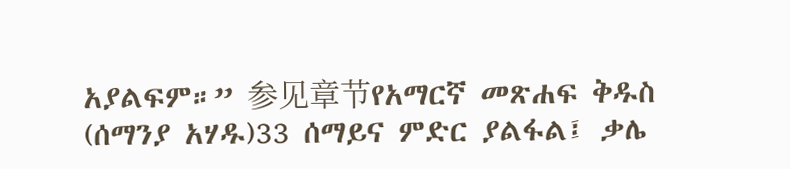አያልፍም።” 参见章节የአማርኛ መጽሐፍ ቅዱስ (ሰማንያ አሃዱ)33 ሰማይና ምድር ያልፋል፤ ቃሌ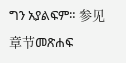ግን አያልፍም። 参见章节መጽሐፍ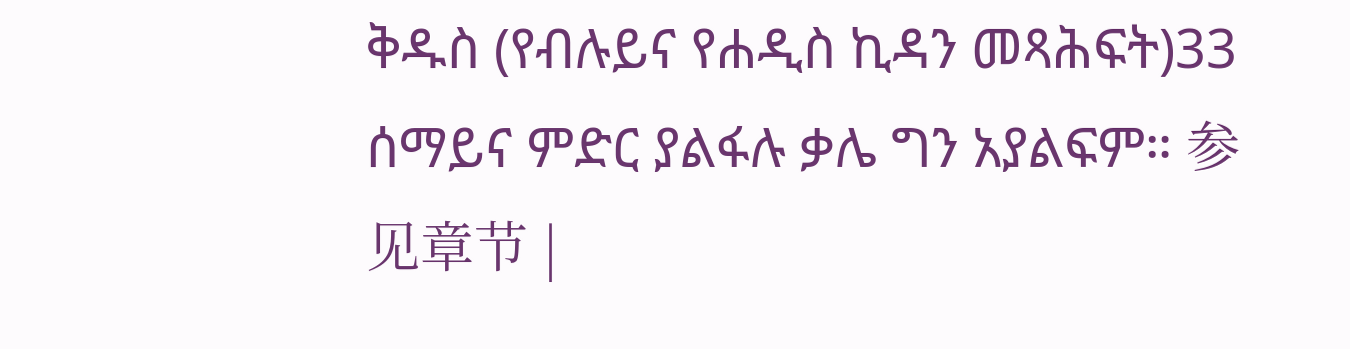ቅዱስ (የብሉይና የሐዲስ ኪዳን መጻሕፍት)33 ሰማይና ምድር ያልፋሉ ቃሌ ግን አያልፍም። 参见章节 |